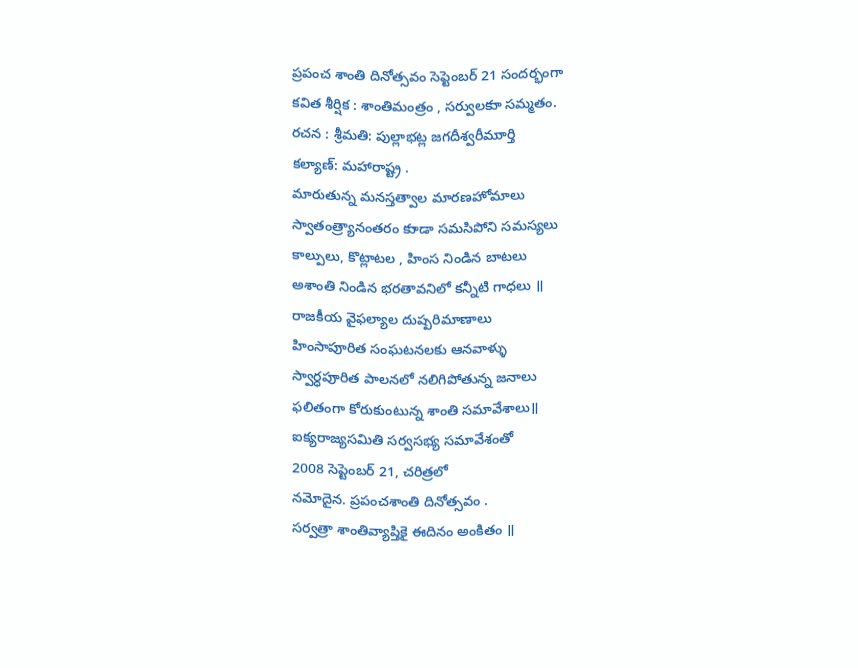ప్రపంచ శాంతి దినోత్సవం సెప్టెంబర్ 21 సందర్భంగా
కవిత శీర్షిక : శాంతిమంత్రం , సర్వులకుా సమ్మతం.
రచన : శ్రీమతి: పుల్లాభట్ల జగదీశ్వరీముార్తి
కల్యాణ్: మహారాష్ట్ర .
మారుతున్న మనస్తత్వాల మారణహోమాలు
స్వాతంత్ర్యానంతరం కుాడా సమసిపోని సమస్యలు
కాల్పులు, కొట్లాటల , హింస నిండిన బాటలు
అశాంతి నిండిన భరతావనిలో కన్నీటి గాధలు ॥
రాజకీయ వైఫల్యాల దుష్పరిమాణాలు
హింసాపుారిత సంఘటనలకు ఆనవాళ్ళు
స్వార్ధపుారిత పాలనలో నలిగిపోతున్న జనాలు
ఫలితంగా కోరుకుంటున్న శాంతి సమావేశాలు॥
ఐక్యరాజ్యసమితి సర్వసభ్య సమావేశంతో
2008 సెప్టెంబర్ 21, చరిత్రలో
నమోదైన. ప్రపంచశాంతి దినోత్సవం .
సర్వత్రా శాంతివ్యాప్తికై ఈదినం అంకితం ॥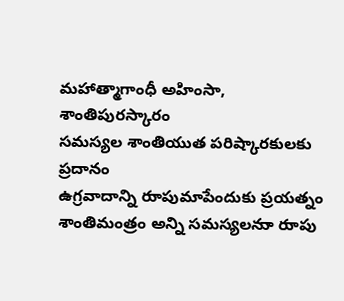మహాత్మాగాంధీ అహింసా, శాంతిపురస్కారం
సమస్యల శాంతియుత పరిష్కారకులకు ప్రదానం
ఉగ్రవాదాన్ని రుాపుమాపేందుకు ప్రయత్నం
శాంతిమంత్రం అన్ని సమస్యలనుా రుాపు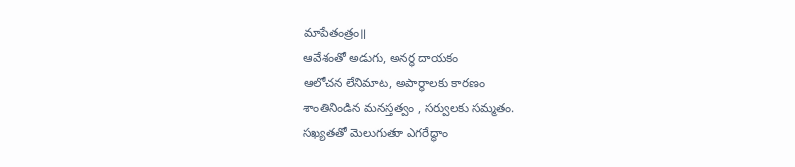మాపేతంత్రం॥
ఆవేశంతో అడుగు, అనర్ధ దాయకం
ఆలోచన లేనిమాట, అపార్ధాలకు కారణం
శాంతినిండిన మనస్తత్వం , సర్వులకు సమ్మతం.
సఖ్యతతో మెలుగుతుా ఎగరేద్ధాం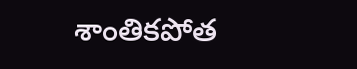శాంతికపోత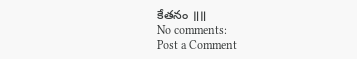కేతనం ॥॥
No comments:
Post a Comment